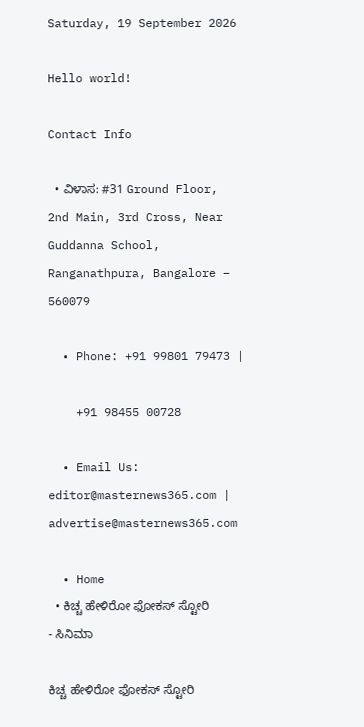Saturday, 19 September 2026

Hello world!

Contact Info

  • ವಿಳಾಸ: #31 Ground Floor, 2nd Main, 3rd Cross, Near Guddanna School, Ranganathpura, Bangalore – 560079

  • Phone: +91 99801 79473 |

    +91 98455 00728

  • Email Us: editor@masternews365.com | advertise@masternews365.com

  • Home
  • ಕಿಚ್ಚ ಹೇಳಿರೋ ಫೋಕಸ್ ಸ್ಟೋರಿ
- ಸಿನಿಮಾ

ಕಿಚ್ಚ ಹೇಳಿರೋ ಫೋಕಸ್ ಸ್ಟೋರಿ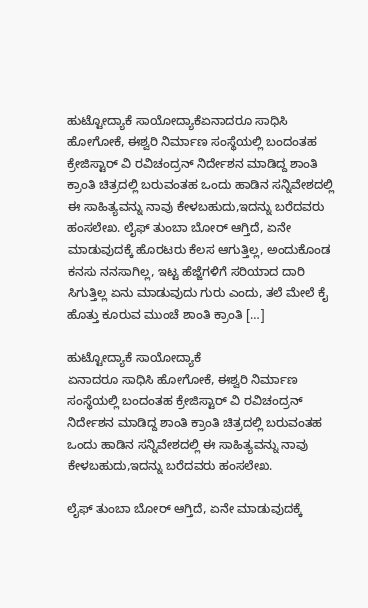ಹುಟ್ಟೋದ್ಯಾಕೆ ಸಾಯೋದ್ಯಾಕೆಏನಾದರೂ ಸಾಧಿಸಿ ಹೋಗೋಕೆ, ಈಶ್ವರಿ ನಿರ್ಮಾಣ ಸಂಸ್ಥೆಯಲ್ಲಿ ಬಂದಂತಹ ಕ್ರೇಜಿಸ್ಟಾರ್ ವಿ ರವಿಚಂದ್ರನ್ ನಿರ್ದೇಶನ ಮಾಡಿದ್ದ ಶಾಂತಿ ಕ್ರಾಂತಿ ಚಿತ್ರದಲ್ಲಿ ಬರುವಂತಹ ಒಂದು ಹಾಡಿನ ಸನ್ನಿವೇಶದಲ್ಲಿ ಈ ಸಾಹಿತ್ಯವನ್ನು ನಾವು ಕೇಳಬಹುದು,ಇದನ್ನು ಬರೆದವರು ಹಂಸಲೇಖ. ಲೈಫ್ ತುಂಬಾ ಬೋರ್ ಆಗ್ತಿದೆ, ಏನೇ ಮಾಡುವುದಕ್ಕೆ ಹೊರಟರು ಕೆಲಸ ಆಗುತ್ತಿಲ್ಲ, ಅಂದುಕೊಂಡ ಕನಸು ನನಸಾಗಿಲ್ಲ, ಇಟ್ಟ ಹೆಜ್ಜೆಗಳಿಗೆ ಸರಿಯಾದ ದಾರಿ ಸಿಗುತ್ತಿಲ್ಲ ಏನು ಮಾಡುವುದು ಗುರು ಎಂದು, ತಲೆ ಮೇಲೆ ಕೈ ಹೊತ್ತು ಕೂರುವ ಮುಂಚೆ ಶಾಂತಿ ಕ್ರಾಂತಿ […]

ಹುಟ್ಟೋದ್ಯಾಕೆ ಸಾಯೋದ್ಯಾಕೆ
ಏನಾದರೂ ಸಾಧಿಸಿ ಹೋಗೋಕೆ, ಈಶ್ವರಿ ನಿರ್ಮಾಣ ಸಂಸ್ಥೆಯಲ್ಲಿ ಬಂದಂತಹ ಕ್ರೇಜಿಸ್ಟಾರ್ ವಿ ರವಿಚಂದ್ರನ್ ನಿರ್ದೇಶನ ಮಾಡಿದ್ದ ಶಾಂತಿ ಕ್ರಾಂತಿ ಚಿತ್ರದಲ್ಲಿ ಬರುವಂತಹ ಒಂದು ಹಾಡಿನ ಸನ್ನಿವೇಶದಲ್ಲಿ ಈ ಸಾಹಿತ್ಯವನ್ನು ನಾವು ಕೇಳಬಹುದು,ಇದನ್ನು ಬರೆದವರು ಹಂಸಲೇಖ.

ಲೈಫ್ ತುಂಬಾ ಬೋರ್ ಆಗ್ತಿದೆ, ಏನೇ ಮಾಡುವುದಕ್ಕೆ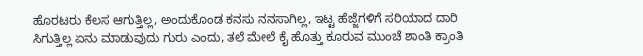ಹೊರಟರು ಕೆಲಸ ಆಗುತ್ತಿಲ್ಲ, ಅಂದುಕೊಂಡ ಕನಸು ನನಸಾಗಿಲ್ಲ, ಇಟ್ಟ ಹೆಜ್ಜೆಗಳಿಗೆ ಸರಿಯಾದ ದಾರಿ ಸಿಗುತ್ತಿಲ್ಲ ಏನು ಮಾಡುವುದು ಗುರು ಎಂದು, ತಲೆ ಮೇಲೆ ಕೈ ಹೊತ್ತು ಕೂರುವ ಮುಂಚೆ ಶಾಂತಿ ಕ್ರಾಂತಿ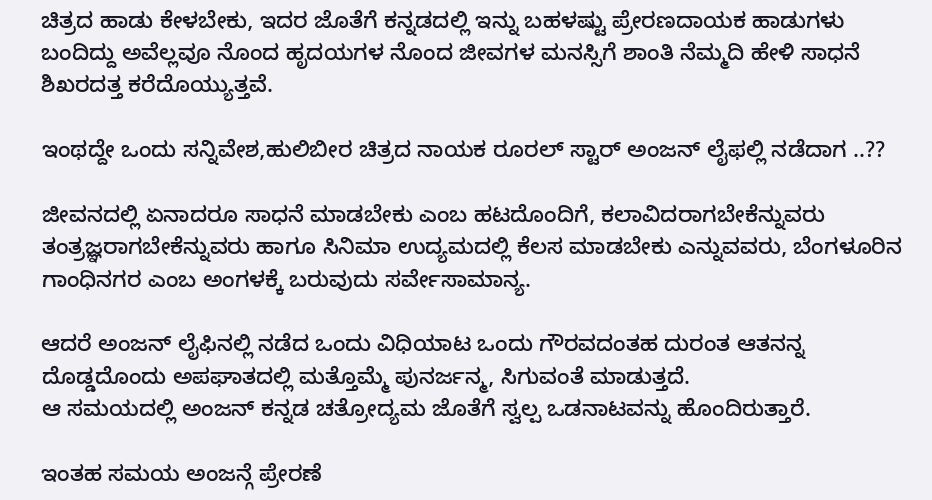ಚಿತ್ರದ ಹಾಡು ಕೇಳಬೇಕು, ಇದರ ಜೊತೆಗೆ ಕನ್ನಡದಲ್ಲಿ ಇನ್ನು ಬಹಳಷ್ಟು ಪ್ರೇರಣದಾಯಕ ಹಾಡುಗಳು ಬಂದಿದ್ದು ಅವೆಲ್ಲವೂ ನೊಂದ ಹೃದಯಗಳ ನೊಂದ ಜೀವಗಳ ಮನಸ್ಸಿಗೆ ಶಾಂತಿ ನೆಮ್ಮದಿ ಹೇಳಿ ಸಾಧನೆ ಶಿಖರದತ್ತ ಕರೆದೊಯ್ಯುತ್ತವೆ.

ಇಂಥದ್ದೇ ಒಂದು ಸನ್ನಿವೇಶ,ಹುಲಿಬೀರ ಚಿತ್ರದ ನಾಯಕ ರೂರಲ್ ಸ್ಟಾರ್ ಅಂಜನ್ ಲೈಫಲ್ಲಿ ನಡೆದಾಗ ..??

ಜೀವನದಲ್ಲಿ ಏನಾದರೂ ಸಾಧನೆ ಮಾಡಬೇಕು ಎಂಬ ಹಟದೊಂದಿಗೆ, ಕಲಾವಿದರಾಗಬೇಕೆನ್ನುವರು ತಂತ್ರಜ್ಞರಾಗಬೇಕೆನ್ನುವರು ಹಾಗೂ ಸಿನಿಮಾ ಉದ್ಯಮದಲ್ಲಿ ಕೆಲಸ ಮಾಡಬೇಕು ಎನ್ನುವವರು, ಬೆಂಗಳೂರಿನ ಗಾಂಧಿನಗರ ಎಂಬ ಅಂಗಳಕ್ಕೆ ಬರುವುದು ಸರ್ವೇಸಾಮಾನ್ಯ.

ಆದರೆ ಅಂಜನ್ ಲೈಫಿನಲ್ಲಿ ನಡೆದ ಒಂದು ವಿಧಿಯಾಟ ಒಂದು ಗೌರವದಂತಹ ದುರಂತ ಆತನನ್ನ ದೊಡ್ಡದೊಂದು ಅಪಘಾತದಲ್ಲಿ ಮತ್ತೊಮ್ಮೆ ಪುನರ್ಜನ್ಮ, ಸಿಗುವಂತೆ ಮಾಡುತ್ತದೆ.
ಆ ಸಮಯದಲ್ಲಿ ಅಂಜನ್ ಕನ್ನಡ ಚತ್ರೋದ್ಯಮ ಜೊತೆಗೆ ಸ್ವಲ್ಪ ಒಡನಾಟವನ್ನು ಹೊಂದಿರುತ್ತಾರೆ.

ಇಂತಹ ಸಮಯ ಅಂಜನ್ಗೆ ಪ್ರೇರಣೆ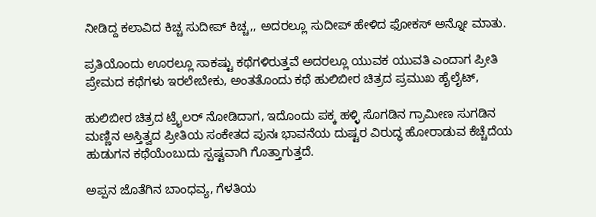ನೀಡಿದ್ದ ಕಲಾವಿದ ಕಿಚ್ಚ ಸುದೀಪ್ ಕಿಚ್ಚ,, ಅದರಲ್ಲೂ ಸುದೀಪ್ ಹೇಳಿದ ಫೋಕಸ್ ಅನ್ನೋ ಮಾತು.

ಪ್ರತಿಯೊಂದು ಊರಲ್ಲೂ ಸಾಕಷ್ಟು ಕಥೆಗಳಿರುತ್ತವೆ ಅದರಲ್ಲೂ ಯುವಕ ಯುವತಿ ಎಂದಾಗ ಪ್ರೀತಿ ಪ್ರೇಮದ ಕಥೆಗಳು ಇರಲೇಬೇಕು, ಅಂತತೊಂದು ಕಥೆ ಹುಲಿಬೀರ ಚಿತ್ರದ ಪ್ರಮುಖ ಹೈಲೈಟ್,

ಹುಲಿಬೀರ ಚಿತ್ರದ ಟ್ರೈಲರ್ ನೋಡಿದಾಗ, ಇದೊಂದು ಪಕ್ಕ ಹಳ್ಳಿ ಸೊಗಡಿನ ಗ್ರಾಮೀಣ ಸುಗಡಿನ ಮಣ್ಣಿನ ಅಸ್ತಿತ್ವದ ಪ್ರೀತಿಯ ಸಂಕೇತದ ಪುನಃ ಭಾವನೆಯ ದುಷ್ಟರ ವಿರುದ್ಧ ಹೋರಾಡುವ ಕೆಚ್ಚೆದೆಯ ಹುಡುಗನ ಕಥೆಯೆಂಬುದು ಸ್ಪಷ್ಟವಾಗಿ ಗೊತ್ತಾಗುತ್ತದೆ.

ಅಪ್ಪನ ಜೊತೆಗಿನ ಬಾಂಧವ್ಯ, ಗೆಳತಿಯ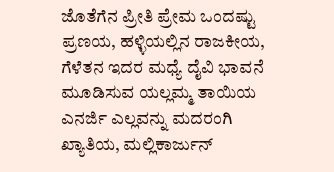ಜೊತೆಗೆನ ಪ್ರೀತಿ ಪ್ರೇಮ ಒಂದಷ್ಟು ಪ್ರಣಯ, ಹಳ್ಳಿಯಲ್ಲಿನ ರಾಜಕೀಯ,
ಗೆಳೆತನ ಇದರ ಮಧ್ಯೆ ದೈವಿ ಭಾವನೆ ಮೂಡಿಸುವ ಯಲ್ಲಮ್ಮ ತಾಯಿಯ ಎನರ್ಜಿ ಎಲ್ಲವನ್ನು ಮದರಂಗಿ ಖ್ಯಾತಿಯ, ಮಲ್ಲಿಕಾರ್ಜುನ್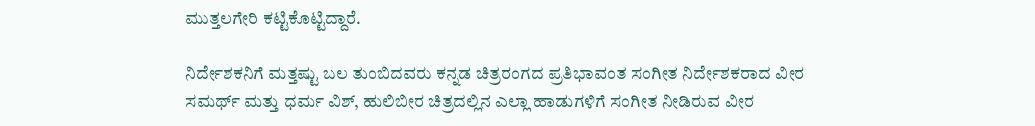ಮುತ್ತಲಗೇರಿ ಕಟ್ಟಿಕೊಟ್ಟಿದ್ದಾರೆ.

ನಿರ್ದೇಶಕನಿಗೆ ಮತ್ತಷ್ಟು ಬಲ ತುಂಬಿದವರು ಕನ್ನಡ ಚಿತ್ರರಂಗದ ಪ್ರತಿಭಾವಂತ ಸಂಗೀತ ನಿರ್ದೇಶಕರಾದ ವೀರ ಸಮರ್ಥ್ ಮತ್ತು ಧರ್ಮ ವಿಶ್, ಹುಲಿಬೀರ ಚಿತ್ರದಲ್ಲಿನ ಎಲ್ಲಾ ಹಾಡುಗಳಿಗೆ ಸಂಗೀತ ನೀಡಿರುವ ವೀರ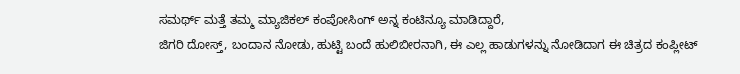ಸಮರ್ಥ್ ಮತ್ತೆ ತಮ್ಮ ಮ್ಯಾಜಿಕಲ್ ಕಂಪೋಸಿಂಗ್ ಅನ್ನ ಕಂಟಿನ್ಯೂ ಮಾಡಿದ್ದಾರೆ,
ಜಿಗರಿ ದೋಸ್ತ್, ಬಂದಾನ ನೋಡು, ಹುಟ್ಟಿ ಬಂದೆ ಹುಲಿಬೀರನಾಗಿ, ಈ ಎಲ್ಲ ಹಾಡುಗಳನ್ನು ನೋಡಿದಾಗ ಈ ಚಿತ್ರದ ಕಂಪ್ಲೀಟ್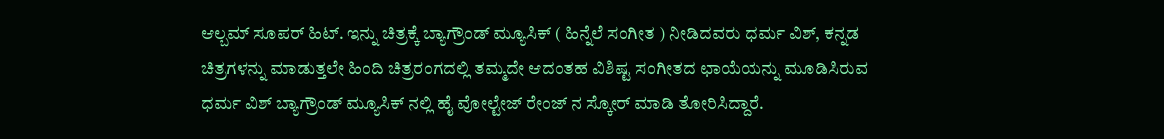ಆಲ್ಬಮ್ ಸೂಪರ್ ಹಿಟ್. ಇನ್ನು ಚಿತ್ರಕ್ಕೆ ಬ್ಯಾಗ್ರೌಂಡ್ ಮ್ಯೂಸಿಕ್ ( ಹಿನ್ನೆಲೆ ಸಂಗೀತ ) ನೀಡಿದವರು ಧರ್ಮ ವಿಶ್, ಕನ್ನಡ ಚಿತ್ರಗಳನ್ನು ಮಾಡುತ್ತಲೇ ಹಿಂದಿ ಚಿತ್ರರಂಗದಲ್ಲಿ ತಮ್ಮದೇ ಆದಂತಹ ವಿಶಿಷ್ಟ ಸಂಗೀತದ ಛಾಯೆಯನ್ನು ಮೂಡಿಸಿರುವ ಧರ್ಮ ವಿಶ್ ಬ್ಯಾಗ್ರೌಂಡ್ ಮ್ಯೂಸಿಕ್ ನಲ್ಲಿ ಹೈ ವೋಲ್ಟೇಜ್ ರೇಂಜ್ ನ ಸ್ಕೋರ್ ಮಾಡಿ ತೋರಿಸಿದ್ದಾರೆ.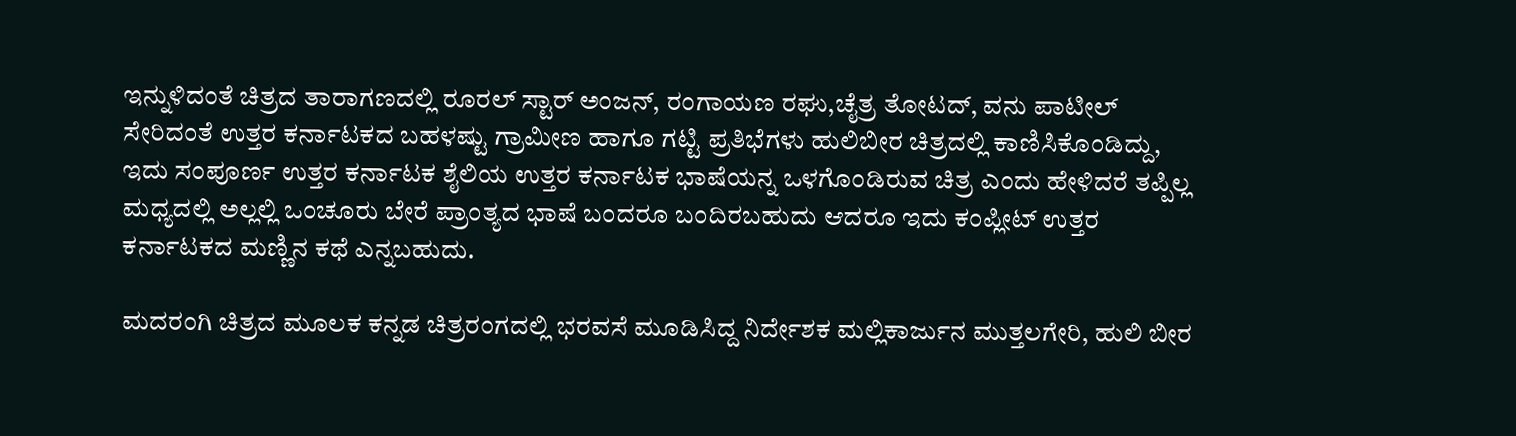ಇನ್ನುಳಿದಂತೆ ಚಿತ್ರದ ತಾರಾಗಣದಲ್ಲಿ ರೂರಲ್ ಸ್ಟಾರ್ ಅಂಜನ್, ರಂಗಾಯಣ ರಘು,ಚೈತ್ರ ತೋಟದ್, ವನು ಪಾಟೀಲ್ ಸೇರಿದಂತೆ ಉತ್ತರ ಕರ್ನಾಟಕದ ಬಹಳಷ್ಟು ಗ್ರಾಮೀಣ ಹಾಗೂ ಗಟ್ಟಿ ಪ್ರತಿಭೆಗಳು ಹುಲಿಬೀರ ಚಿತ್ರದಲ್ಲಿ ಕಾಣಿಸಿಕೊಂಡಿದ್ದು, ಇದು ಸಂಪೂರ್ಣ ಉತ್ತರ ಕರ್ನಾಟಕ ಶೈಲಿಯ ಉತ್ತರ ಕರ್ನಾಟಕ ಭಾಷೆಯನ್ನ ಒಳಗೊಂಡಿರುವ ಚಿತ್ರ ಎಂದು ಹೇಳಿದರೆ ತಪ್ಪಿಲ್ಲ ಮಧ್ಯದಲ್ಲಿ ಅಲ್ಲಲ್ಲಿ ಒಂಚೂರು ಬೇರೆ ಪ್ರಾಂತ್ಯದ ಭಾಷೆ ಬಂದರೂ ಬಂದಿರಬಹುದು ಆದರೂ ಇದು ಕಂಪ್ಲೀಟ್ ಉತ್ತರ ಕರ್ನಾಟಕದ ಮಣ್ಣಿನ ಕಥೆ ಎನ್ನಬಹುದು.

ಮದರಂಗಿ ಚಿತ್ರದ ಮೂಲಕ ಕನ್ನಡ ಚಿತ್ರರಂಗದಲ್ಲಿ ಭರವಸೆ ಮೂಡಿಸಿದ್ದ ನಿರ್ದೇಶಕ ಮಲ್ಲಿಕಾರ್ಜುನ ಮುತ್ತಲಗೇರಿ, ಹುಲಿ ಬೀರ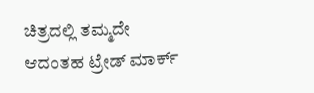ಚಿತ್ರದಲ್ಲಿ ತಮ್ಮದೇ ಆದಂತಹ ಟ್ರೇಡ್ ಮಾರ್ಕ್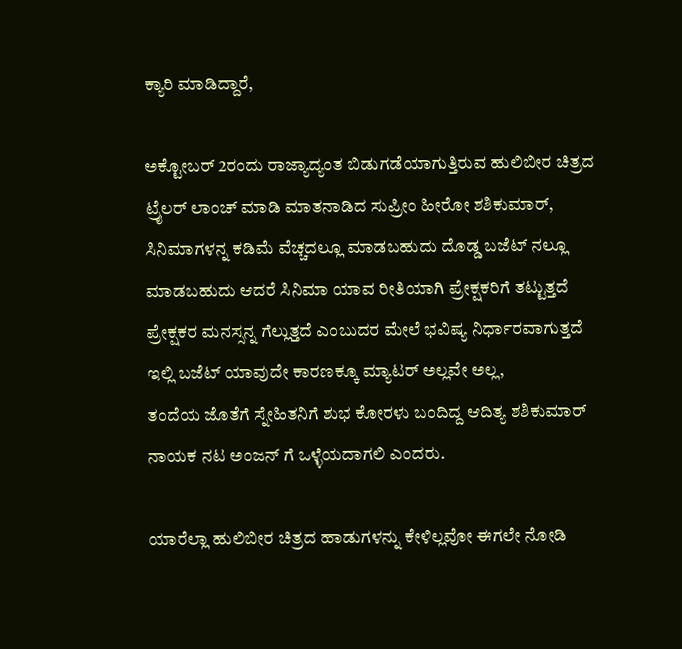ಕ್ಯಾರಿ ಮಾಡಿದ್ದಾರೆ,

ಅಕ್ಟೋಬರ್ 2ರಂದು ರಾಜ್ಯಾದ್ಯಂತ ಬಿಡುಗಡೆಯಾಗುತ್ತಿರುವ ಹುಲಿಬೀರ ಚಿತ್ರದ ಟ್ರೈಲರ್ ಲಾಂಚ್ ಮಾಡಿ ಮಾತನಾಡಿದ ಸುಪ್ರೀಂ ಹೀರೋ ಶಶಿಕುಮಾರ್,
ಸಿನಿಮಾಗಳನ್ನ ಕಡಿಮೆ ವೆಚ್ಚದಲ್ಲೂ ಮಾಡಬಹುದು ದೊಡ್ಡ ಬಜೆಟ್ ನಲ್ಲೂ ಮಾಡಬಹುದು ಆದರೆ ಸಿನಿಮಾ ಯಾವ ರೀತಿಯಾಗಿ ಪ್ರೇಕ್ಷಕರಿಗೆ ತಟ್ಟುತ್ತದೆ ಪ್ರೇಕ್ಷಕರ ಮನಸ್ಸನ್ನ ಗೆಲ್ಲುತ್ತದೆ ಎಂಬುದರ ಮೇಲೆ ಭವಿಷ್ಯ ನಿರ್ಧಾರವಾಗುತ್ತದೆ ಇಲ್ಲಿ ಬಜೆಟ್ ಯಾವುದೇ ಕಾರಣಕ್ಕೂ ಮ್ಯಾಟರ್ ಅಲ್ಲವೇ ಅಲ್ಲ,
ತಂದೆಯ ಜೊತೆಗೆ ಸ್ನೇಹಿತನಿಗೆ ಶುಭ ಕೋರಳು ಬಂದಿದ್ದ ಆದಿತ್ಯ ಶಶಿಕುಮಾರ್ ನಾಯಕ ನಟ ಅಂಜನ್ ಗೆ ಒಳ್ಳೆಯದಾಗಲಿ ಎಂದರು.

ಯಾರೆಲ್ಲಾ ಹುಲಿಬೀರ ಚಿತ್ರದ ಹಾಡುಗಳನ್ನು ಕೇಳಿಲ್ಲವೋ ಈಗಲೇ ನೋಡಿ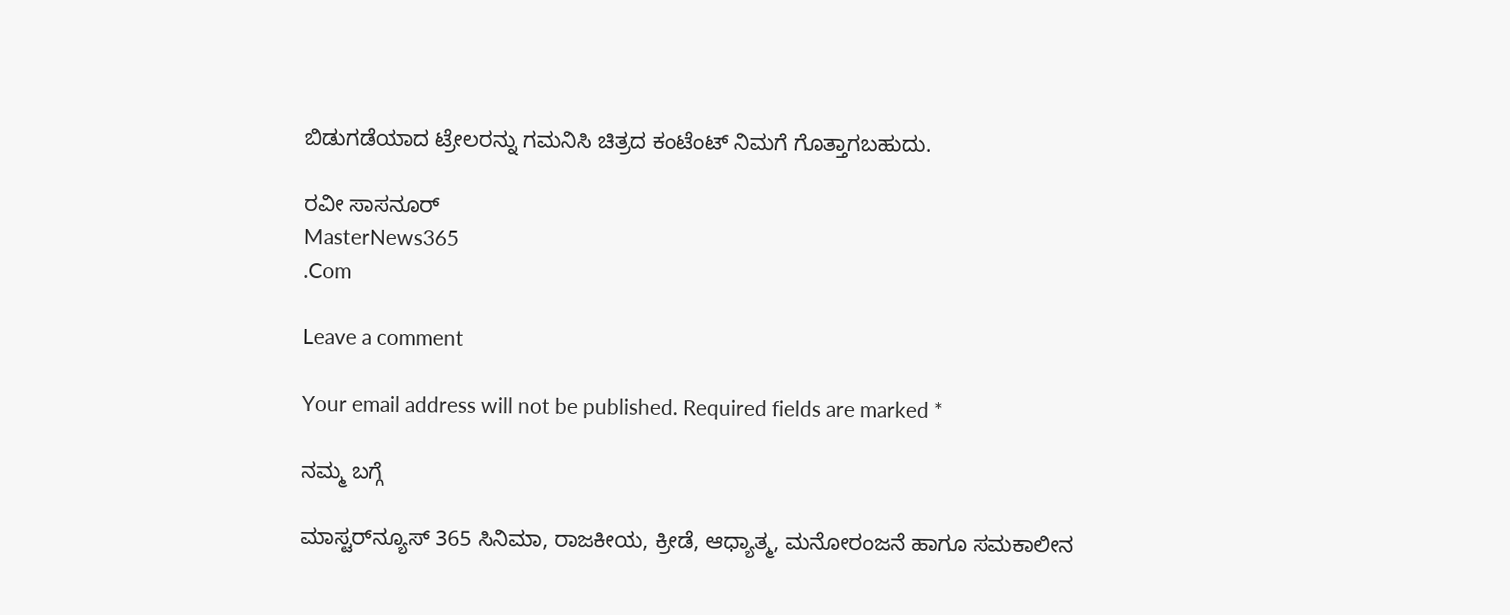ಬಿಡುಗಡೆಯಾದ ಟ್ರೇಲರನ್ನು ಗಮನಿಸಿ ಚಿತ್ರದ ಕಂಟೆಂಟ್ ನಿಮಗೆ ಗೊತ್ತಾಗಬಹುದು.

ರವೀ ಸಾಸನೂರ್
MasterNews365
.Com

Leave a comment

Your email address will not be published. Required fields are marked *

ನಮ್ಮ ಬಗ್ಗೆ

ಮಾಸ್ಟರ್‌ನ್ಯೂಸ್ 365 ಸಿನಿಮಾ, ರಾಜಕೀಯ, ಕ್ರೀಡೆ, ಆಧ್ಯಾತ್ಮ, ಮನೋರಂಜನೆ ಹಾಗೂ ಸಮಕಾಲೀನ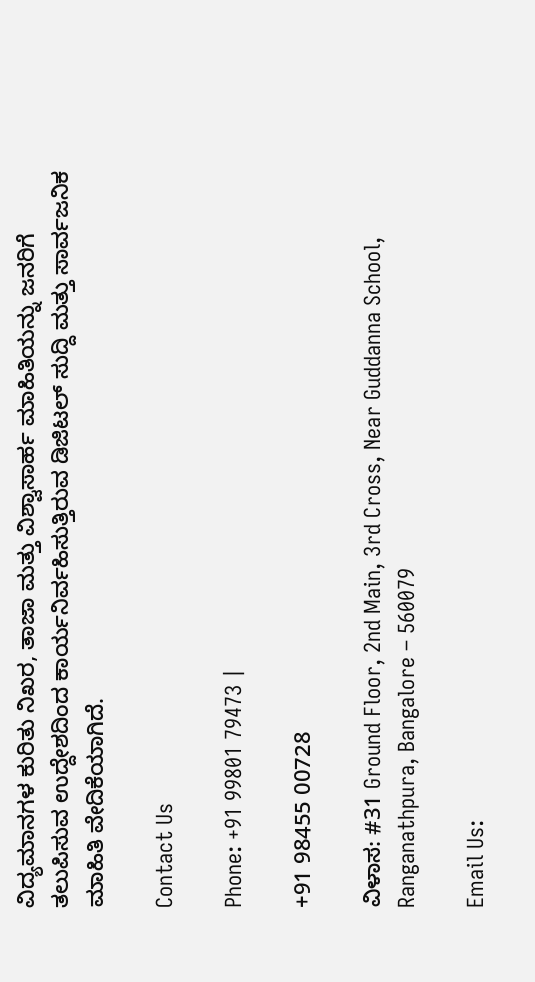ವಿದ್ಯಮಾನಗಳ ಕುರಿತು ನಿಖರ, ತಾಜಾ ಮತ್ತು ವಿಶ್ವಾಸಾರ್ಹ ಮಾಹಿತಿಯನ್ನು ಜನರಿಗೆ ತಲುಪಿಸುವ ಉದ್ದೇಶದಿಂದ ಕಾರ್ಯನಿರ್ವಹಿಸುತ್ತಿರುವ ಡಿಜಿಟಲ್ ಸುದ್ದಿ ಮತ್ತು ಸಾರ್ವಜನಿಕ ಮಾಹಿತಿ ವೇದಿಕೆಯಾಗಿದೆ.

Contact Us

Phone: +91 99801 79473 |

+91 98455 00728

ವಿಳಾಸ: #31 Ground Floor, 2nd Main, 3rd Cross, Near Guddanna School, Ranganathpura, Bangalore – 560079

Email Us: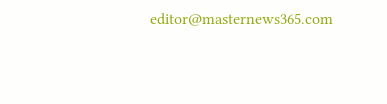editor@masternews365.com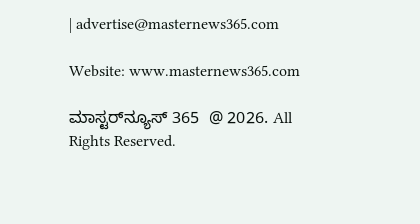| advertise@masternews365.com

Website: www.masternews365.com

ಮಾಸ್ಟರ್‌ನ್ಯೂಸ್ 365  @ 2026. All Rights Reserved.